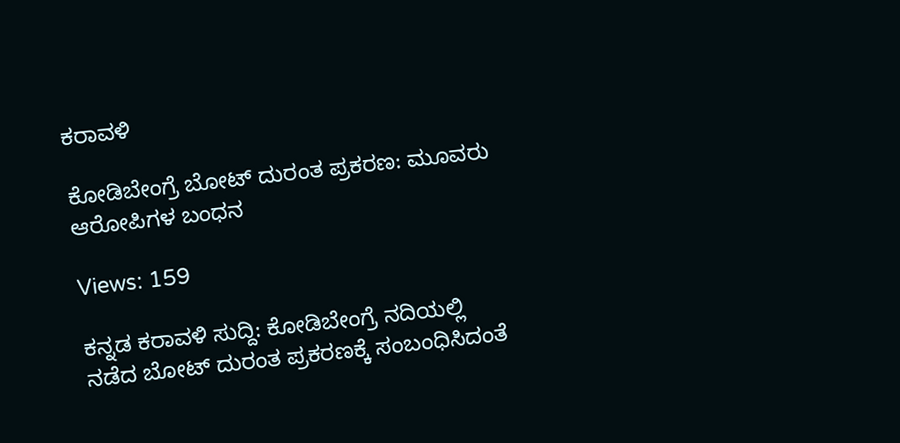ಕರಾವಳಿ

ಕೋಡಿಬೇಂಗ್ರೆ ಬೋಟ್ ದುರಂತ ಪ್ರಕರಣ: ಮೂವರು ಆರೋಪಿಗಳ ಬಂಧನ

Views: 159

ಕನ್ನಡ ಕರಾವಳಿ ಸುದ್ದಿ: ಕೋಡಿಬೇಂಗ್ರೆ ನದಿಯಲ್ಲಿ ನಡೆದ ಬೋಟ್ ದುರಂತ ಪ್ರಕರಣಕ್ಕೆ ಸಂಬಂಧಿಸಿದಂತೆ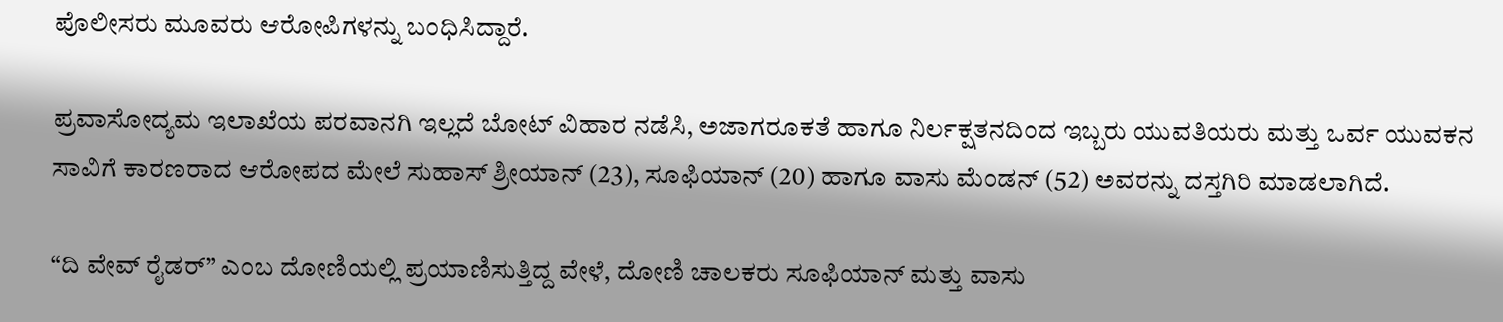ಪೊಲೀಸರು ಮೂವರು ಆರೋಪಿಗಳನ್ನು ಬಂಧಿಸಿದ್ದಾರೆ.

ಪ್ರವಾಸೋದ್ಯಮ ಇಲಾಖೆಯ ಪರವಾನಗಿ ಇಲ್ಲದೆ ಬೋಟ್ ವಿಹಾರ ನಡೆಸಿ, ಅಜಾಗರೂಕತೆ ಹಾಗೂ ನಿರ್ಲಕ್ಷತನದಿಂದ ಇಬ್ಬರು ಯುವತಿಯರು ಮತ್ತು ಒರ್ವ ಯುವಕನ ಸಾವಿಗೆ ಕಾರಣರಾದ ಆರೋಪದ ಮೇಲೆ ಸುಹಾಸ್ ಶ್ರೀಯಾನ್ (23), ಸೂಫಿಯಾನ್ (20) ಹಾಗೂ ವಾಸು ಮೆಂಡನ್ (52) ಅವರನ್ನು ದಸ್ತಗಿರಿ ಮಾಡಲಾಗಿದೆ.

“ದಿ ವೇವ್ ರೈಡರ್” ಎಂಬ ದೋಣಿಯಲ್ಲಿ ಪ್ರಯಾಣಿಸುತ್ತಿದ್ದ ವೇಳೆ, ದೋಣಿ ಚಾಲಕರು ಸೂಫಿಯಾನ್ ಮತ್ತು ವಾಸು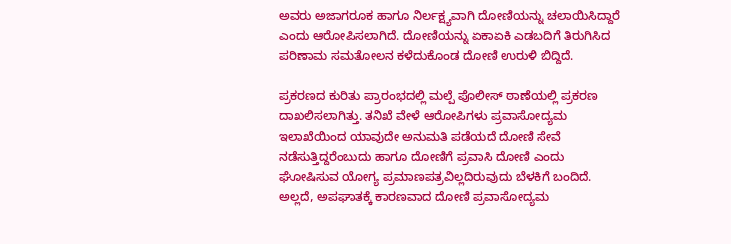ಅವರು ಅಜಾಗರೂಕ ಹಾಗೂ ನಿರ್ಲಕ್ಷ್ಯವಾಗಿ ದೋಣಿಯನ್ನು ಚಲಾಯಿಸಿದ್ದಾರೆ ಎಂದು ಆರೋಪಿಸಲಾಗಿದೆ. ದೋಣಿಯನ್ನು ಏಕಾಏಕಿ ಎಡಬದಿಗೆ ತಿರುಗಿಸಿದ ಪರಿಣಾಮ ಸಮತೋಲನ ಕಳೆದುಕೊಂಡ ದೋಣಿ ಉರುಳಿ ಬಿದ್ದಿದೆ.

ಪ್ರಕರಣದ ಕುರಿತು ಪ್ರಾರಂಭದಲ್ಲಿ ಮಲ್ಪೆ ಪೊಲೀಸ್ ಠಾಣೆಯಲ್ಲಿ ಪ್ರಕರಣ ದಾಖಲಿಸಲಾಗಿತ್ತು. ತನಿಖೆ ವೇಳೆ ಆರೋಪಿಗಳು ಪ್ರವಾಸೋದ್ಯಮ ಇಲಾಖೆಯಿಂದ ಯಾವುದೇ ಅನುಮತಿ ಪಡೆಯದೆ ದೋಣಿ ಸೇವೆ ನಡೆಸುತ್ತಿದ್ದರೆಂಬುದು ಹಾಗೂ ದೋಣಿಗೆ ಪ್ರವಾಸಿ ದೋಣಿ ಎಂದು ಘೋಷಿಸುವ ಯೋಗ್ಯ ಪ್ರಮಾಣಪತ್ರವಿಲ್ಲದಿರುವುದು ಬೆಳಕಿಗೆ ಬಂದಿದೆ. ಅಲ್ಲದೆ, ಅಪಘಾತಕ್ಕೆ ಕಾರಣವಾದ ದೋಣಿ ಪ್ರವಾಸೋದ್ಯಮ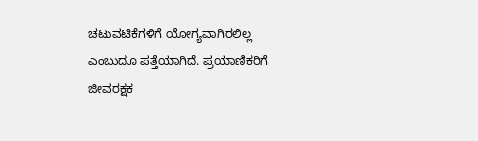ಚಟುವಟಿಕೆಗಳಿಗೆ ಯೋಗ್ಯವಾಗಿರಲಿಲ್ಲ ಎಂಬುದೂ ಪತ್ತೆಯಾಗಿದೆ. ಪ್ರಯಾಣಿಕರಿಗೆ ಜೀವರಕ್ಷಕ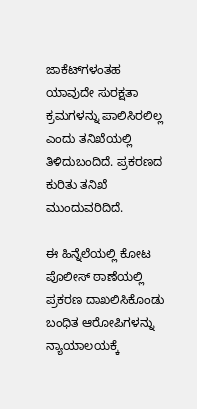ಜಾಕೆಟ್‌ಗಳಂತಹ ಯಾವುದೇ ಸುರಕ್ಷತಾ ಕ್ರಮಗಳನ್ನು ಪಾಲಿಸಿರಲಿಲ್ಲ ಎಂದು ತನಿಖೆಯಲ್ಲಿ ತಿಳಿದುಬಂದಿದೆ. ಪ್ರಕರಣದ ಕುರಿತು ತನಿಖೆ ಮುಂದುವರಿದಿದೆ.

ಈ ಹಿನ್ನೆಲೆಯಲ್ಲಿ ಕೋಟ ಪೊಲೀಸ್ ಠಾಣೆಯಲ್ಲಿ ಪ್ರಕರಣ ದಾಖಲಿಸಿಕೊಂಡು ಬಂಧಿತ ಆರೋಪಿಗಳನ್ನು ನ್ಯಾಯಾಲಯಕ್ಕೆ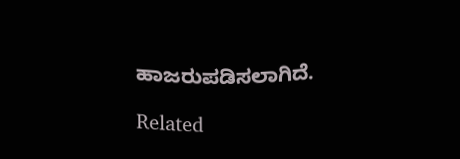ಹಾಜರುಪಡಿಸಲಾಗಿದೆ.

Related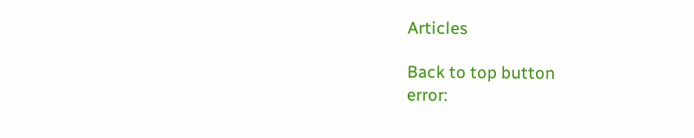Articles

Back to top button
error: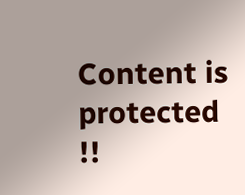Content is protected !!